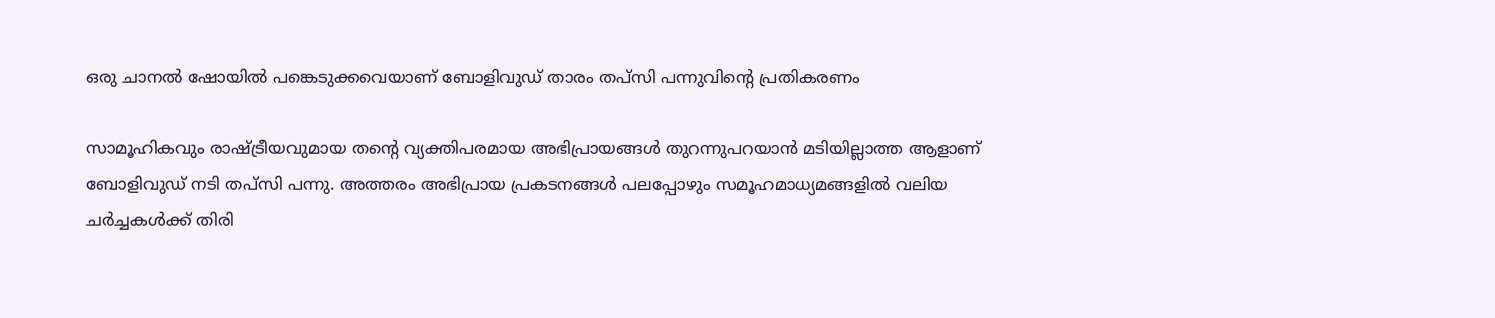ഒരു ചാനല്‍ ഷോയില്‍ പങ്കെടുക്കവെയാണ് ബോളിവുഡ് താരം തപ്‍സി പന്നുവിന്‍റെ പ്രതികരണം

സാമൂഹികവും രാഷ്ട്രീയവുമായ തന്‍റെ വ്യക്തിപരമായ അഭിപ്രായങ്ങള്‍ തുറന്നുപറയാന്‍ മടിയില്ലാത്ത ആളാണ് ബോളിവുഡ് നടി തപ്സി പന്നു. അത്തരം അഭിപ്രായ പ്രകടനങ്ങള്‍ പലപ്പോഴും സമൂഹമാധ്യമങ്ങളില്‍ വലിയ ചര്‍ച്ചകള്‍ക്ക് തിരി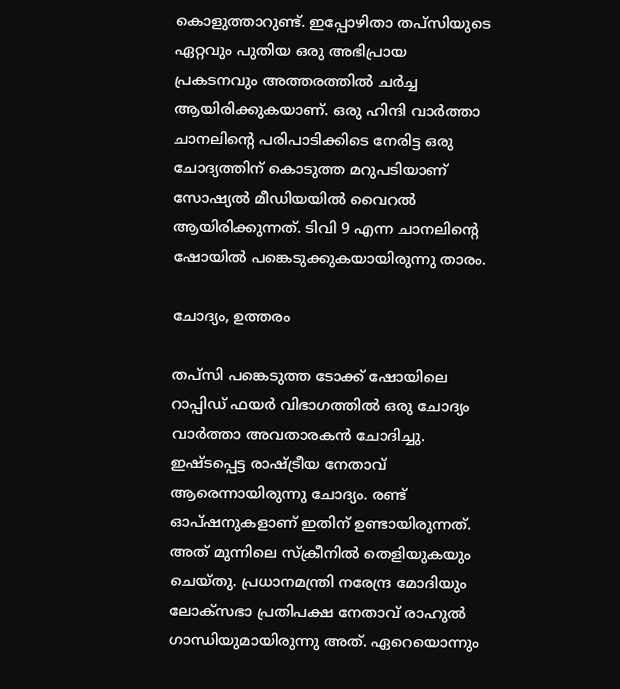കൊളുത്താറുണ്ട്. ഇപ്പോഴിതാ തപ്സിയുടെ ഏറ്റവും പുതിയ ഒരു അഭിപ്രായ പ്രകടനവും അത്തരത്തില്‍ ചര്‍ച്ച ആയിരിക്കുകയാണ്. ഒരു ഹിന്ദി വാര്‍ത്താ ചാനലിന്‍റെ പരിപാടിക്കിടെ നേരിട്ട ഒരു ചോദ്യത്തിന് കൊടുത്ത മറുപടിയാണ് സോഷ്യല്‍ മീഡിയയില്‍ വൈറല്‍ ആയിരിക്കുന്നത്. ടിവി 9 എന്ന ചാനലിന്‍റെ ഷോയില്‍ പങ്കെടുക്കുകയായിരുന്നു താരം.

ചോദ്യം, ഉത്തരം

തപ്സി പങ്കെടുത്ത ടോക്ക് ഷോയിലെ റാപ്പിഡ് ഫയര്‍ വിഭാഗത്തില്‍ ഒരു ചോദ്യം വാര്‍ത്താ അവതാരകന്‍ ചോദിച്ചു. ഇഷ്ടപ്പെട്ട രാഷ്ട്രീയ നേതാവ് ആരെന്നായിരുന്നു ചോദ്യം. രണ്ട് ഓപ്ഷനുകളാണ് ഇതിന് ഉണ്ടായിരുന്നത്. അത് മുന്നിലെ സ്ക്രീനില്‍ തെളിയുകയും ചെയ്തു. പ്രധാനമന്ത്രി നരേന്ദ്ര മോദിയും ലോക്സഭാ പ്രതിപക്ഷ നേതാവ് രാഹുല്‍ ഗാന്ധിയുമായിരുന്നു അത്. ഏറെയൊന്നും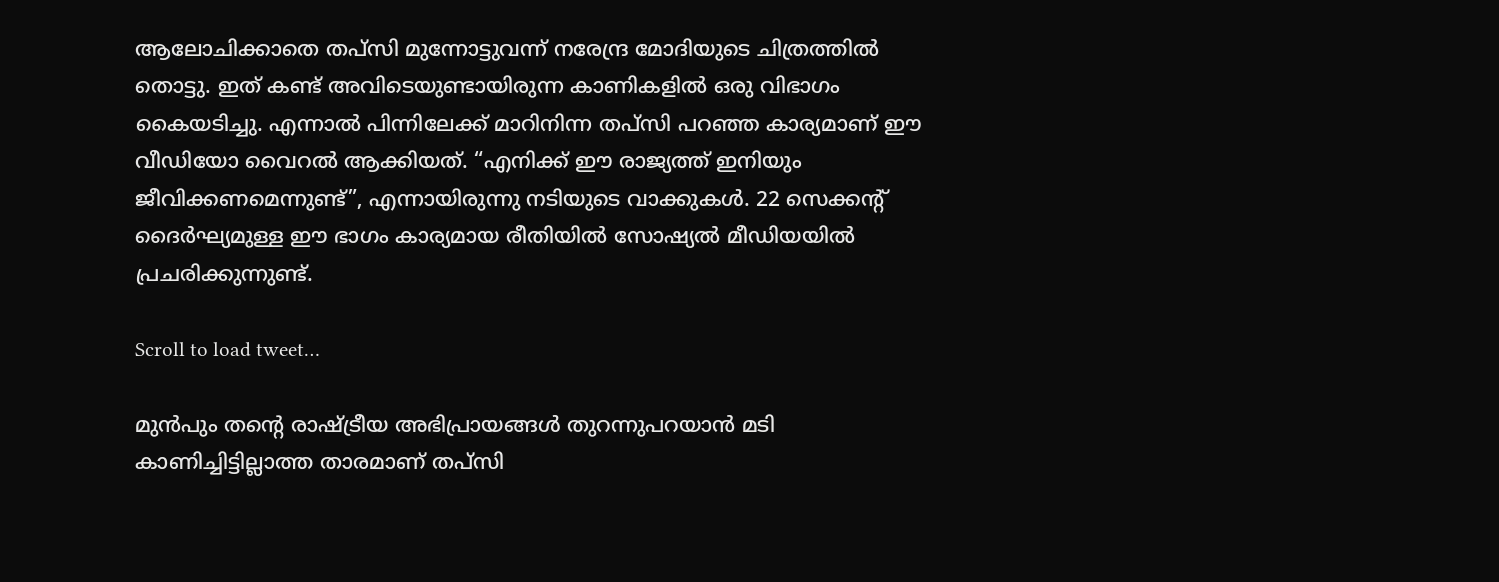ആലോചിക്കാതെ തപ്സി മുന്നോട്ടുവന്ന് നരേന്ദ്ര മോദിയുടെ ചിത്രത്തില്‍ തൊട്ടു. ഇത് കണ്ട് അവിടെയുണ്ടായിരുന്ന കാണികളില്‍ ഒരു വിഭാഗം കൈയടിച്ചു. എന്നാല്‍ പിന്നിലേക്ക് മാറിനിന്ന തപ്സി പറഞ്ഞ കാര്യമാണ് ഈ വീഡിയോ വൈറല്‍ ആക്കിയത്. “എനിക്ക് ഈ രാജ്യത്ത് ഇനിയും ജീവിക്കണമെന്നുണ്ട്”, എന്നായിരുന്നു നടിയുടെ വാക്കുകള്‍. 22 സെക്കന്‍റ് ദൈര്‍ഘ്യമുള്ള ഈ ഭാഗം കാര്യമായ രീതിയില്‍ സോഷ്യല്‍ മീഡിയയില്‍ പ്രചരിക്കുന്നുണ്ട്.

Scroll to load tweet…

മുന്‍പും തന്‍റെ രാഷ്ട്രീയ അഭിപ്രായങ്ങള്‍ തുറന്നുപറയാന്‍ മടി കാണിച്ചിട്ടില്ലാത്ത താരമാണ് തപ്സി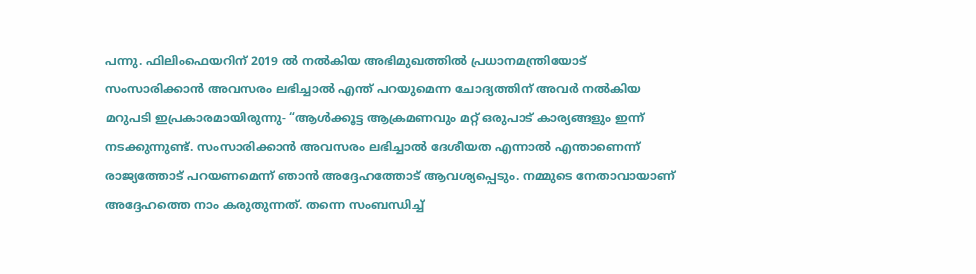പന്നു. ഫിലിംഫെയറിന് 2019 ല്‍ നല്‍കിയ അഭിമുഖത്തില്‍ പ്രധാനമന്ത്രിയോട് സംസാരിക്കാന്‍ അവസരം ലഭിച്ചാല്‍ എന്ത് പറയുമെന്ന ചോദ്യത്തിന് അവര്‍ നല്‍കിയ മറുപടി ഇപ്രകാരമായിരുന്നു- “ആള്‍ക്കൂട്ട ആക്രമണവും മറ്റ് ഒരുപാട് കാര്യങ്ങളും ഇന്ന് നടക്കുന്നുണ്ട്. സംസാരിക്കാന്‍ അവസരം ലഭിച്ചാല്‍ ദേശീയത എന്നാല്‍ എന്താണെന്ന് രാജ്യത്തോട് പറയണമെന്ന് ഞാന്‍ അദ്ദേഹത്തോട് ആവശ്യപ്പെടും. നമ്മുടെ നേതാവായാണ് അദ്ദേഹത്തെ നാം കരുതുന്നത്. തന്നെ സംബന്ധിച്ച്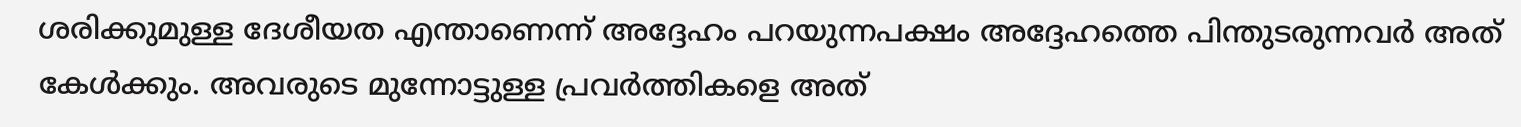ശരിക്കുമുള്ള ദേശീയത എന്താണെന്ന് അദ്ദേഹം പറയുന്നപക്ഷം അദ്ദേഹത്തെ പിന്തുടരുന്നവര്‍ അത് കേള്‍ക്കും. അവരുടെ മുന്നോട്ടുള്ള പ്രവര്‍ത്തികളെ അത്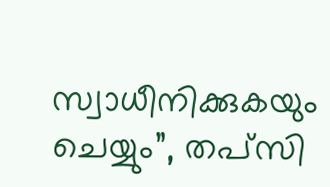സ്വാധീനിക്കുകയും ചെയ്യും”, തപ്സി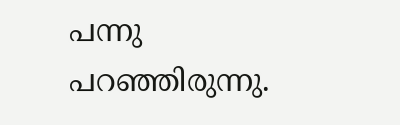പന്നു പറഞ്ഞിരുന്നു.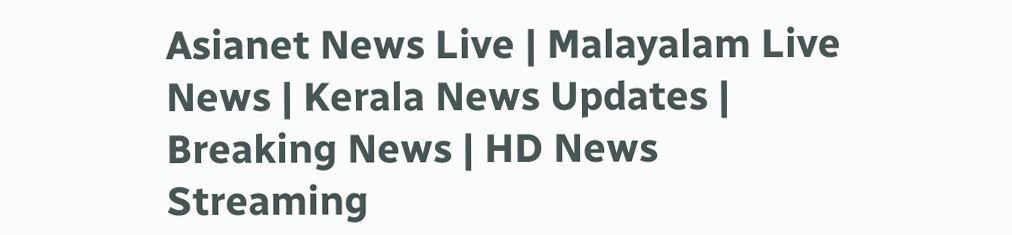Asianet News Live | Malayalam Live News | Kerala News Updates | Breaking News | HD News Streaming